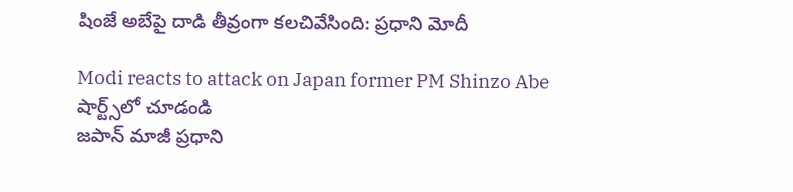షింజే అబేపై దాడి తీవ్రంగా కలచివేసింది: ప్రధాని మోదీ

Modi reacts to attack on Japan former PM Shinzo Abe
షార్ట్స్‌లో చూడండి
జపాన్ మాజీ ప్రధాని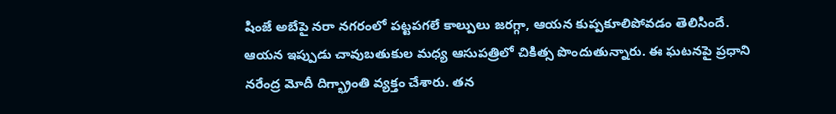షింజే అబేపై నరా నగరంలో పట్టపగలే కాల్పులు జరగ్గా, ఆయన కుప్పకూలిపోవడం తెలిసిందే. ఆయన ఇప్పుడు చావుబతుకుల మధ్య ఆసుపత్రిలో చికిత్స పొందుతున్నారు. ఈ ఘటనపై ప్రధాని నరేంద్ర మోదీ దిగ్భ్రాంతి వ్యక్తం చేశారు. తన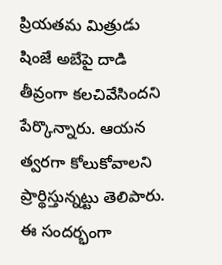ప్రియతమ మిత్రుడు షింజే అబేపై దాడి తీవ్రంగా కలచివేసిందని పేర్కొన్నారు. ఆయన త్వరగా కోలుకోవాలని ప్రార్థిస్తున్నట్టు తెలిపారు. ఈ సందర్భంగా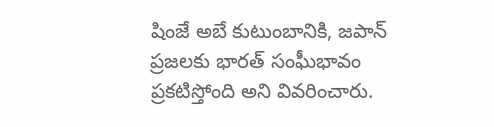షింజే అబే కుటుంబానికి, జపాన్ ప్రజలకు భారత్ సంఘీభావం ప్రకటిస్తోంది అని వివరించారు.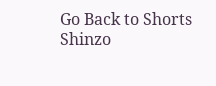Go Back to Shorts
Shinzo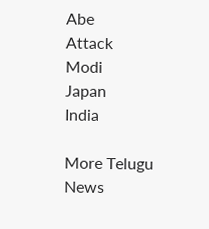Abe
Attack
Modi
Japan
India

More Telugu News